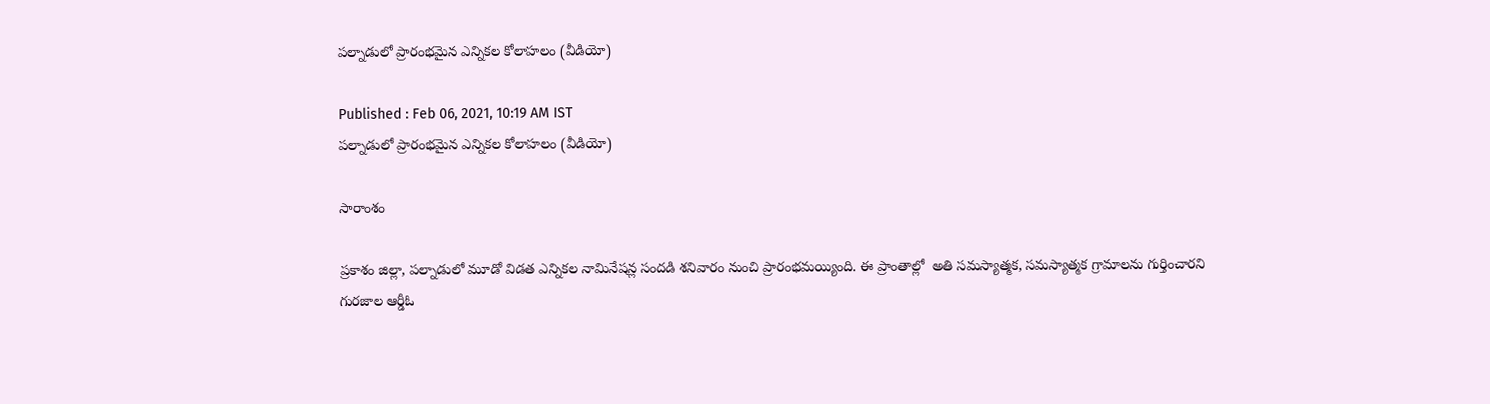పల్నాడులో ప్రారంభమైన ఎన్నికల కోలాహలం (వీడియో)

Published : Feb 06, 2021, 10:19 AM IST
పల్నాడులో ప్రారంభమైన ఎన్నికల కోలాహలం (వీడియో)

సారాంశం

ప్రకాశం జిల్లా, పల్నాడులో మూడో విడత ఎన్నికల నామినేషన్ల సందడి శనివారం నుంచి ప్రారంభమయ్యింది. ఈ ప్రాంతాల్లో  అతి సమస్యాత్మక, సమస్యాత్మక గ్రామాలను గుర్తించారని గురజాల ఆర్డీఓ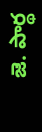జె. పార్థ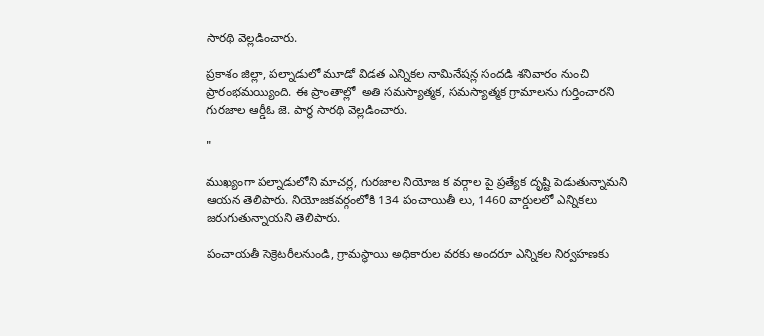సారథి వెల్లడించారు.

ప్రకాశం జిల్లా, పల్నాడులో మూడో విడత ఎన్నికల నామినేషన్ల సందడి శనివారం నుంచి ప్రారంభమయ్యింది. ఈ ప్రాంతాల్లో  అతి సమస్యాత్మక, సమస్యాత్మక గ్రామాలను గుర్తించారని గురజాల ఆర్డీఓ జె. పార్థ సారథి వెల్లడించారు.

"

ముఖ్యంగా పల్నాడులోని మాచర్ల, గురజాల నియోజ క వర్గాల పై ప్రత్యేక దృష్టి పెడుతున్నామని ఆయన తెలిపారు. నియోజకవర్గంలోకి 134 పంచాయితీ లు, 1460 వార్డులలో ఎన్నికలు జరుగుతున్నాయని తెలిపారు.

పంచాయతీ సెక్రెటరీలనుండి, గ్రామస్థాయి అధికారుల వరకు అందరూ ఎన్నికల నిర్వహణకు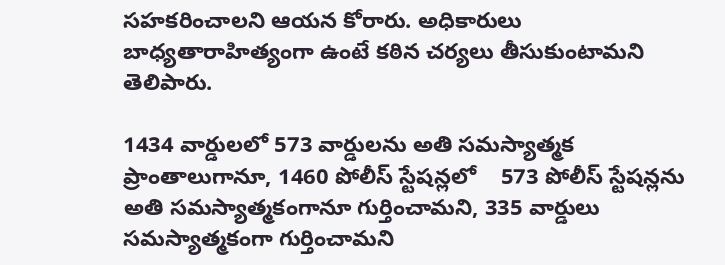సహకరించాలని ఆయన కోరారు. అధికారులు బాధ్యతారాహిత్యంగా ఉంటే కఠిన చర్యలు తీసుకుంటామని తెలిపారు.

1434 వార్డులలో 573 వార్డులను అతి సమస్యాత్మక ప్రాంతాలుగానూ, 1460 పోలీస్ స్టేషన్లలో    573 పోలీస్ స్టేషన్లను అతి సమస్యాత్మకంగానూ గుర్తించామని, 335 వార్డులు సమస్యాత్మకంగా గుర్తించామని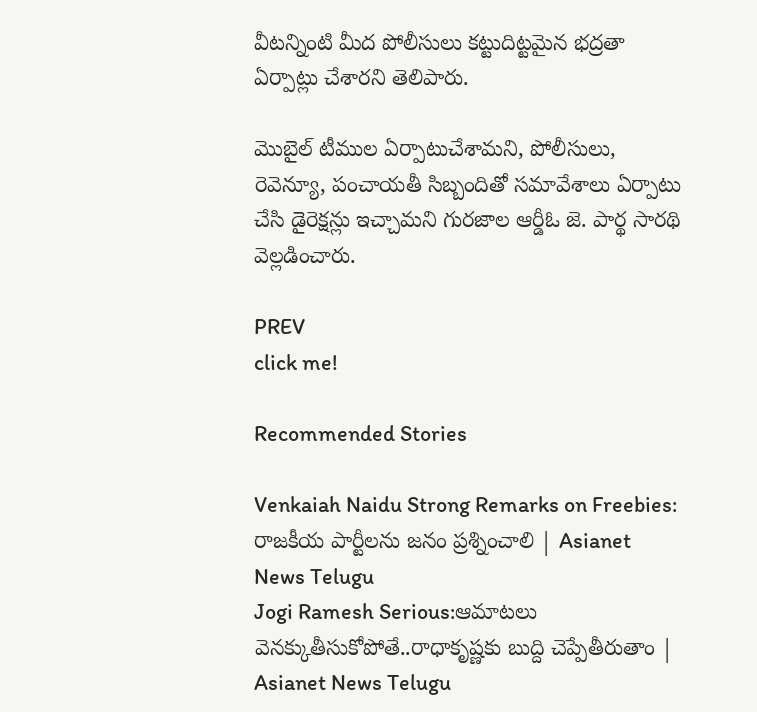వీటన్నింటి మీద పోలీసులు కట్టుదిట్టమైన భద్రతా ఏర్పాట్లు చేశారని తెలిపారు.

మొబైల్ టీముల ఏర్పాటుచేశామని, పోలీసులు, రెవెన్యూ, పంచాయతీ సిబ్బందితో సమావేశాలు ఏర్పాటు చేసి డైరెక్షన్లు ఇచ్చామని గురజాల ఆర్డీఓ జె. పార్థ సారథి వెల్లడించారు.

PREV
click me!

Recommended Stories

Venkaiah Naidu Strong Remarks on Freebies: రాజకీయ పార్టీలను జనం ప్రశ్నించాలి | Asianet News Telugu
Jogi Ramesh Serious:ఆమాటలు వెనక్కుతీసుకోపోతే..రాధాకృష్ణకు బుద్ది చెప్పేతీరుతాం | Asianet News Telugu